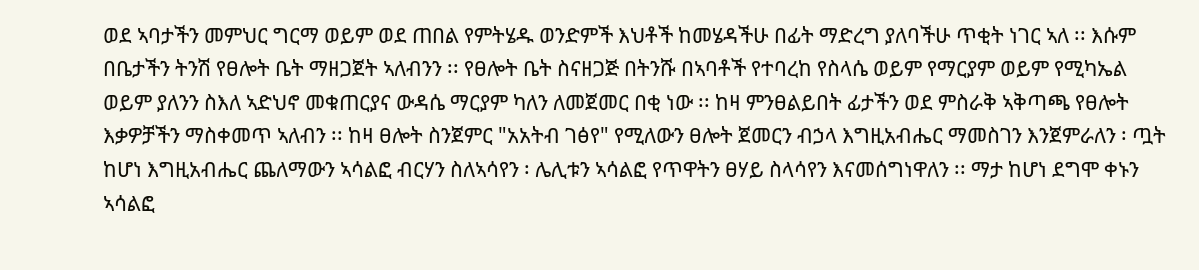ወደ ኣባታችን መምህር ግርማ ወይም ወደ ጠበል የምትሄዱ ወንድምች እህቶች ከመሄዳችሁ በፊት ማድረግ ያለባችሁ ጥቂት ነገር ኣለ ፡፡ እሱም በቤታችን ትንሽ የፀሎት ቤት ማዘጋጀት ኣለብንን ፡፡ የፀሎት ቤት ስናዘጋጅ በትንሹ በኣባቶች የተባረከ የስላሴ ወይም የማርያም ወይም የሚካኤል ወይም ያለንን ስእለ ኣድህኖ መቁጠርያና ውዳሴ ማርያም ካለን ለመጀመር በቂ ነው ፡፡ ከዛ ምንፀልይበት ፊታችን ወደ ምስራቅ ኣቅጣጫ የፀሎት እቃዎቻችን ማስቀመጥ ኣለብን ፡፡ ከዛ ፀሎት ስንጀምር "አአትብ ገፅየ" የሚለውን ፀሎት ጀመርን ብኃላ እግዚአብሔር ማመስገን እንጀምራለን ፡ ጧት ከሆነ እግዚአብሔር ጨለማውን ኣሳልፎ ብርሃን ስለኣሳየን ፡ ሌሊቱን ኣሳልፎ የጥዋትን ፀሃይ ስላሳየን እናመሰግነዋለን ፡፡ ማታ ከሆነ ደግሞ ቀኑን ኣሳልፎ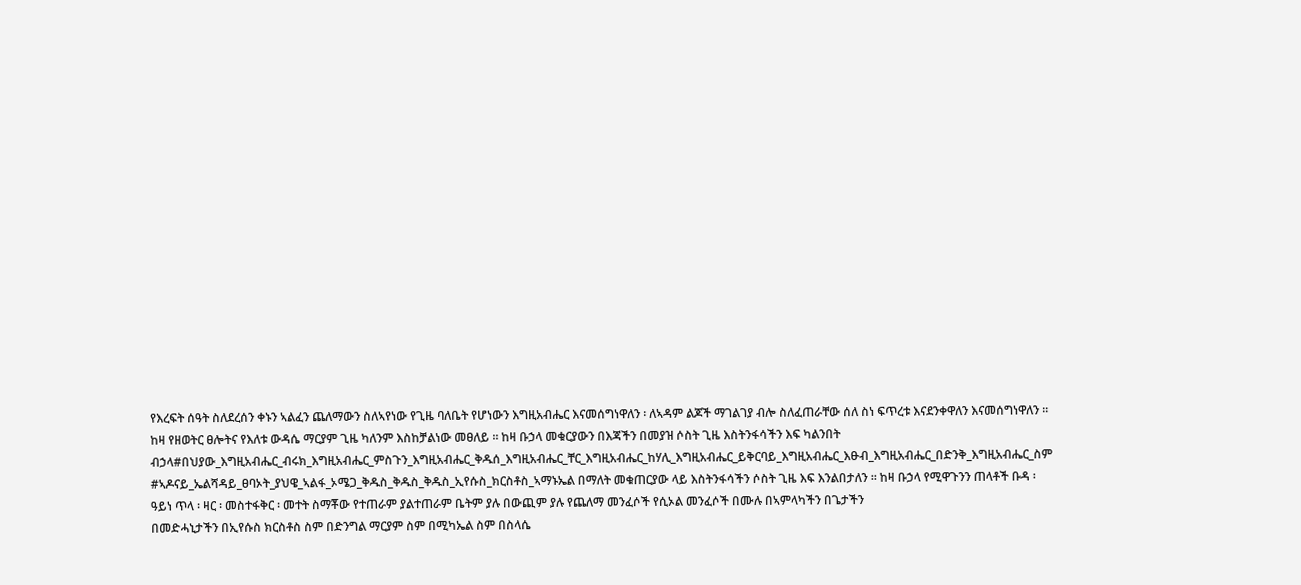የእረፍት ሰዓት ስለደረሰን ቀኑን ኣልፈን ጨለማውን ስለኣየነው የጊዜ ባለቤት የሆነውን እግዚአብሔር እናመሰግነዋለን ፡ ለኣዳም ልጆች ማገልገያ ብሎ ስለፈጠራቸው ሰለ ስነ ፍጥረቱ እናደንቀዋለን እናመሰግነዋለን ፡፡ ከዛ የዘወትር ፀሎትና የእለቱ ውዳሴ ማርያም ጊዜ ካለንም እስከቻልነው መፀለይ ፡፡ ከዛ ቡኃላ መቁርያውን በእጃችን በመያዝ ሶስት ጊዜ እስትንፋሳችን እፍ ካልንበት ብኃላ#በህያው_እግዚአብሔር_ብሩክ_እግዚአብሔር_ምስጉን_እግዚአብሔር_ቅዱሰ_እግዚአብሔር_ቸር_እግዚአብሔር_ከሃሊ_እግዚአብሔር_ይቅርባይ_እግዚአብሔር_እፁብ_እግዚአብሔር_በድንቅ_እግዚአብሔር_ስም #ኣዶናይ_ኤልሻዳይ_ፀባኦት_ያህዌ_ኣልፋ_ኦሜጋ_ቅዱስ_ቅዱስ_ቅዱስ_ኢየሱስ_ክርስቶስ_ኣማኑኤል በማለት መቁጠርያው ላይ እስትንፋሳችን ሶስት ጊዜ እፍ እንልበታለን ፡፡ ከዛ ቡኃላ የሚዋጉንን ጠላቶች ቡዳ ፡ ዓይነ ጥላ ፡ ዛር ፡ መስተፋቅር ፡ መተት ስማቾው የተጠራም ያልተጠራም ቤትም ያሉ በውጪም ያሉ የጨለማ መንፈሶች የሲኦል መንፈሶች በሙሉ በኣምላካችን በጌታችን
በመድሓኒታችን በኢየሱስ ክርስቶስ ስም በድንግል ማርያም ስም በሚካኤል ስም በስላሴ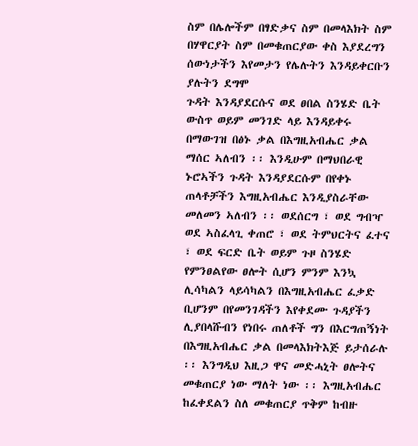ስም በሌሎችም በፃድቃና ስም በመላእክት ስም በሃዋርያት ስም በመቁጠርያው ቀስ እያደረግን ሰውነታችን እየመታን የሌሉትን እንዳይቀርቡን ያሉትን ደግሞ
ጉዳት እንዳያደርሱና ወደ ፀበል ስንሄድ ቤት ውስጥ ወይም መንገድ ላይ እንዳይቀሩ በማውገዝ በፅኑ ቃል በእግዚአብሔር ቃል ማሰር ኣለብን ፡፡ እንዲሁም በማህበራዊ ኑሮኣችን ጉዳት እንዳያደርሱም በየቀኑ ጠላቶቻችን እግዚአብሔር እንዲያስራቸው መለመን ኣለብን ፡፡ ወደሰርግ ፣ ወደ ግብዣ ወደ ኣስፈላጊ ቀጠሮ ፣ ወደ ትምህርትና ፈተና ፣ ወደ ፍርድ ቤት ወይም ጉዞ ስንሄድ የምንፀልየው ፀሎት ሲሆን ምንም እንኳ ሊሳካልን ላይሳካልን በእግዚአብሔር ፈቃድ ቢሆንም በየመንገዳችን እየቀደሙ ጉዳያችን ሊያበላሹብን የነበሩ ጠለቶች ግን በእርግጠኝነት በእግዚአብሔር ቃል በመላእክትእጅ ይታሰራሉ ፡፡ እንግዲህ እዚጋ ዋና መድሓኒት ፀሎትና መቁጠርያ ነው ማለት ነው ፡፡ እግዚአብሔር ከፈቀደልን ስለ መቁጠርያ ጥቅም ከብዙ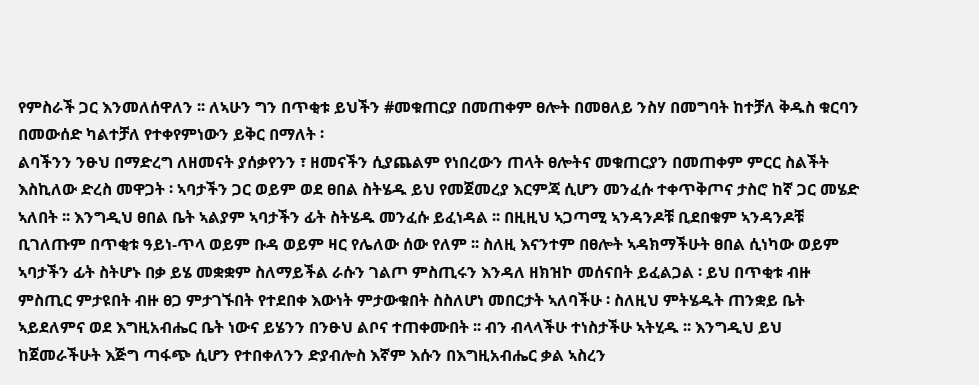የምስራች ጋር እንመለሰዋለን ፡፡ ለኣሁን ግን በጥቂቱ ይህችን #መቁጠርያ በመጠቀም ፀሎት በመፀለይ ንስሃ በመግባት ከተቻለ ቅዱስ ቁርባን በመውሰድ ካልተቻለ የተቀየምነውን ይቅር በማለት ፡
ልባችንን ንፁህ በማድረግ ለዘመናት ያሰቃየንን ፣ ዘመናችን ሲያጨልም የነበረውን ጠላት ፀሎትና መቁጠርያን በመጠቀም ምርር ስልችት እስኪለው ድረስ መዋጋት ፡ ኣባታችን ጋር ወይም ወደ ፀበል ስትሄዱ ይህ የመጀመረያ እርምጃ ሲሆን መንፈሱ ተቀጥቅጦና ታስሮ ከኛ ጋር መሄድ ኣለበት ፡፡ እንግዲህ ፀበል ቤት ኣልያም ኣባታችን ፊት ስትሄዱ መንፈሱ ይፈነዳል ፡፡ በዚዚህ ኣጋጣሚ ኣንዳንዶቹ ቢደበቁም ኣንዳንዶቹ ቢገለጡም በጥቂቱ ዓይነ-ጥላ ወይም ቡዳ ወይም ዛር የሌለው ሰው የለም ፡፡ ስለዚ እናንተም በፀሎት ኣዳክማችሁት ፀበል ሲነካው ወይም ኣባታችን ፊት ስትሆኑ በቃ ይሄ መቋቋም ስለማይችል ራሱን ገልጦ ምስጢሩን እንዳለ ዘክዝኮ መሰናበት ይፈልጋል ፡ ይህ በጥቂቱ ብዙ ምስጢር ምታዩበት ብዙ ፀጋ ምታገኙበት የተደበቀ እውነት ምታውቁበት ስስለሆነ መበርታት ኣለባችሁ ፡ ስለዚህ ምትሄዱት ጠንቋይ ቤት ኣይደለምና ወደ እግዚአብሔር ቤት ነውና ይሄንን በንፁህ ልቦና ተጠቀሙበት ፡፡ ብን ብላላችሁ ተነስታችሁ ኣትሂዱ ፡፡ እንግዲህ ይህ ከጀመራችሁት እጅግ ጣፋጭ ሲሆን የተበቀለንን ድያብሎስ እኛም እሱን በእግዚአብሔር ቃል ኣስረን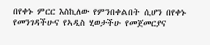በየቀኑ ምርር እስኪለው የምንበቀልበት ሲሆን በየቀኑ የመንገዳችሁና የኣዲስ ሂወታችሁ የመጀመርያና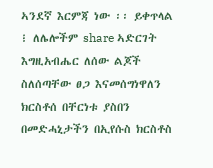ኣንደኛ እርምጃ ነው ፡፡ ይቀጥላል ፧ ለሌሎችም share ኣድርገት
እግዚአብሔር ለሰው ልጆች ስለሰጣቸው ፀጋ እናመሰግነዋለን
ክርስቶሰ በቸርነቱ ያስበን
በመድሓኒታችን በኢየሱስ ክርስቶስ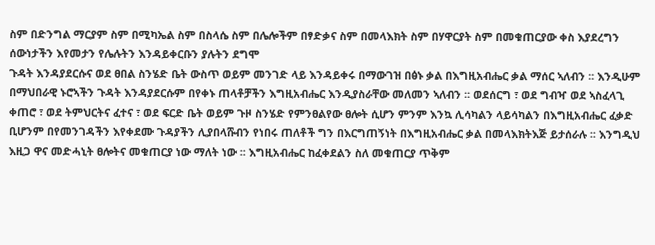ስም በድንግል ማርያም ስም በሚካኤል ስም በስላሴ ስም በሌሎችም በፃድቃና ስም በመላእክት ስም በሃዋርያት ስም በመቁጠርያው ቀስ እያደረግን ሰውነታችን እየመታን የሌሉትን እንዳይቀርቡን ያሉትን ደግሞ
ጉዳት እንዳያደርሱና ወደ ፀበል ስንሄድ ቤት ውስጥ ወይም መንገድ ላይ እንዳይቀሩ በማውገዝ በፅኑ ቃል በእግዚአብሔር ቃል ማሰር ኣለብን ፡፡ እንዲሁም በማህበራዊ ኑሮኣችን ጉዳት እንዳያደርሱም በየቀኑ ጠላቶቻችን እግዚአብሔር እንዲያስራቸው መለመን ኣለብን ፡፡ ወደሰርግ ፣ ወደ ግብዣ ወደ ኣስፈላጊ ቀጠሮ ፣ ወደ ትምህርትና ፈተና ፣ ወደ ፍርድ ቤት ወይም ጉዞ ስንሄድ የምንፀልየው ፀሎት ሲሆን ምንም እንኳ ሊሳካልን ላይሳካልን በእግዚአብሔር ፈቃድ ቢሆንም በየመንገዳችን እየቀደሙ ጉዳያችን ሊያበላሹብን የነበሩ ጠለቶች ግን በእርግጠኝነት በእግዚአብሔር ቃል በመላእክትእጅ ይታሰራሉ ፡፡ እንግዲህ እዚጋ ዋና መድሓኒት ፀሎትና መቁጠርያ ነው ማለት ነው ፡፡ እግዚአብሔር ከፈቀደልን ስለ መቁጠርያ ጥቅም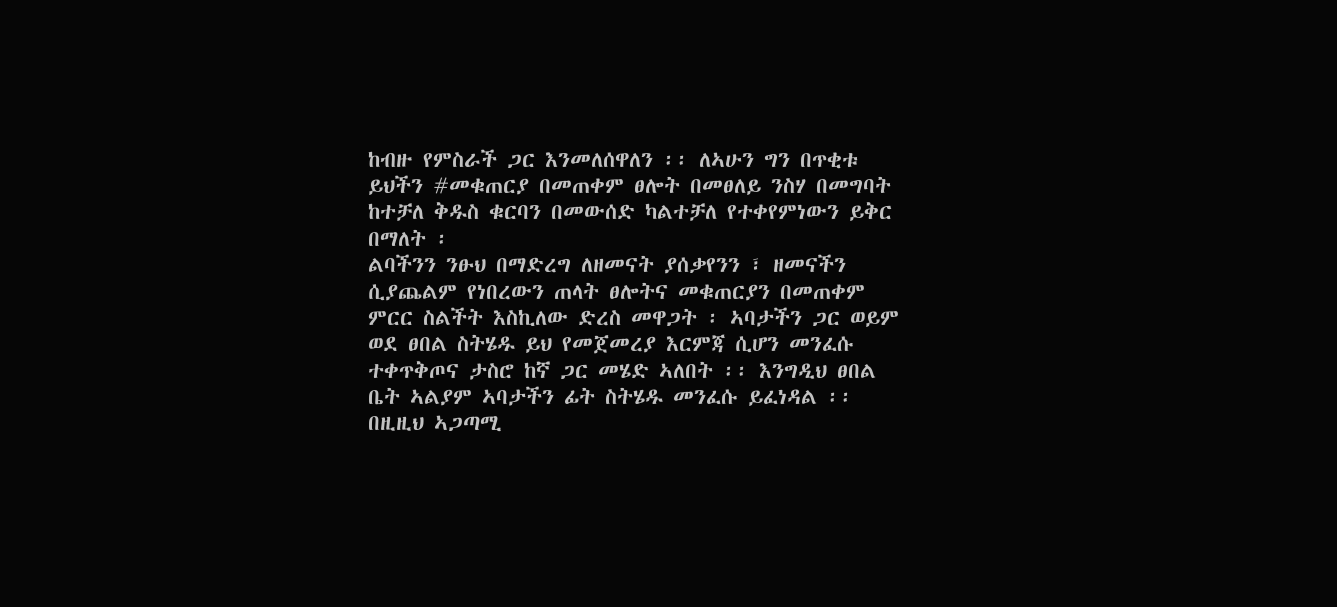ከብዙ የምስራች ጋር እንመለሰዋለን ፡፡ ለኣሁን ግን በጥቂቱ ይህችን #መቁጠርያ በመጠቀም ፀሎት በመፀለይ ንስሃ በመግባት ከተቻለ ቅዱስ ቁርባን በመውሰድ ካልተቻለ የተቀየምነውን ይቅር በማለት ፡
ልባችንን ንፁህ በማድረግ ለዘመናት ያሰቃየንን ፣ ዘመናችን ሲያጨልም የነበረውን ጠላት ፀሎትና መቁጠርያን በመጠቀም ምርር ስልችት እስኪለው ድረስ መዋጋት ፡ ኣባታችን ጋር ወይም ወደ ፀበል ስትሄዱ ይህ የመጀመረያ እርምጃ ሲሆን መንፈሱ ተቀጥቅጦና ታስሮ ከኛ ጋር መሄድ ኣለበት ፡፡ እንግዲህ ፀበል ቤት ኣልያም ኣባታችን ፊት ስትሄዱ መንፈሱ ይፈነዳል ፡፡ በዚዚህ ኣጋጣሚ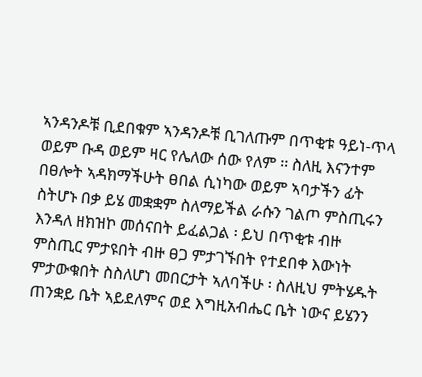ኣንዳንዶቹ ቢደበቁም ኣንዳንዶቹ ቢገለጡም በጥቂቱ ዓይነ-ጥላ ወይም ቡዳ ወይም ዛር የሌለው ሰው የለም ፡፡ ስለዚ እናንተም በፀሎት ኣዳክማችሁት ፀበል ሲነካው ወይም ኣባታችን ፊት ስትሆኑ በቃ ይሄ መቋቋም ስለማይችል ራሱን ገልጦ ምስጢሩን እንዳለ ዘክዝኮ መሰናበት ይፈልጋል ፡ ይህ በጥቂቱ ብዙ ምስጢር ምታዩበት ብዙ ፀጋ ምታገኙበት የተደበቀ እውነት ምታውቁበት ስስለሆነ መበርታት ኣለባችሁ ፡ ስለዚህ ምትሄዱት ጠንቋይ ቤት ኣይደለምና ወደ እግዚአብሔር ቤት ነውና ይሄንን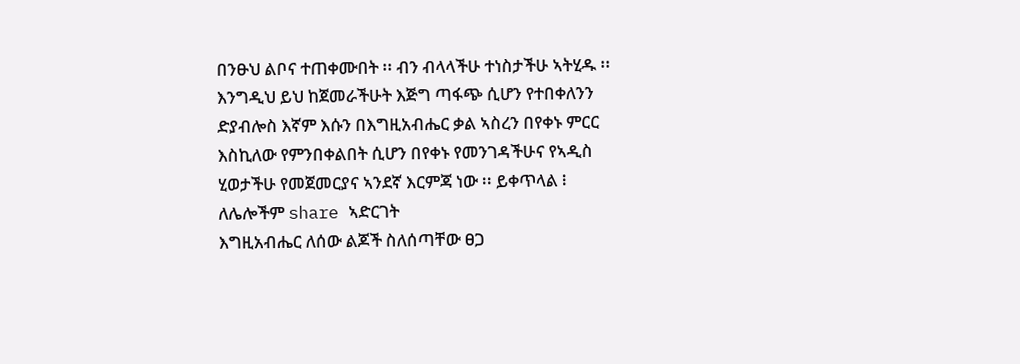በንፁህ ልቦና ተጠቀሙበት ፡፡ ብን ብላላችሁ ተነስታችሁ ኣትሂዱ ፡፡ እንግዲህ ይህ ከጀመራችሁት እጅግ ጣፋጭ ሲሆን የተበቀለንን ድያብሎስ እኛም እሱን በእግዚአብሔር ቃል ኣስረን በየቀኑ ምርር እስኪለው የምንበቀልበት ሲሆን በየቀኑ የመንገዳችሁና የኣዲስ ሂወታችሁ የመጀመርያና ኣንደኛ እርምጃ ነው ፡፡ ይቀጥላል ፧ ለሌሎችም share ኣድርገት
እግዚአብሔር ለሰው ልጆች ስለሰጣቸው ፀጋ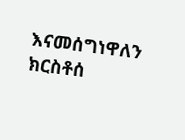እናመሰግነዋለን
ክርስቶሰ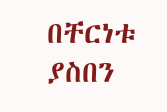በቸርነቱ ያስበን